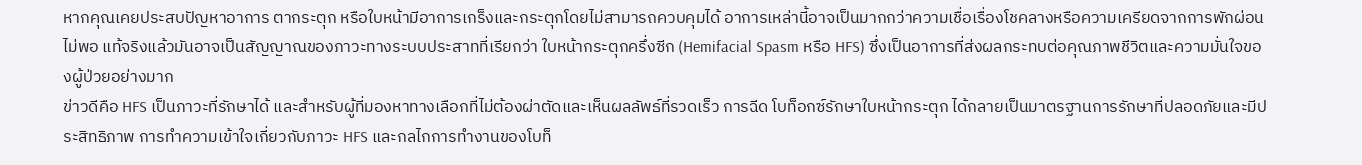หากคุณเคยประสบปัญหาอาการ ตากระตุก หรือใบหน้ามีอาการเกร็งและกระตุกโดยไม่สามารถควบคุมได้ อาการเหล่านี้อาจเป็นมากกว่าความเชื่อเรื่องโชคลางหรือความเครียดจากการพักผ่อนไม่พอ แท้จริงแล้วมันอาจเป็นสัญญาณของภาวะทางระบบประสาทที่เรียกว่า ใบหน้ากระตุกครึ่งซีก (Hemifacial Spasm หรือ HFS) ซึ่งเป็นอาการที่ส่งผลกระทบต่อคุณภาพชีวิตและความมั่นใจของผู้ป่วยอย่างมาก
ข่าวดีคือ HFS เป็นภาวะที่รักษาได้ และสำหรับผู้ที่มองหาทางเลือกที่ไม่ต้องผ่าตัดและเห็นผลลัพธ์ที่รวดเร็ว การฉีด โบท็อกซ์รักษาใบหน้ากระตุก ได้กลายเป็นมาตรฐานการรักษาที่ปลอดภัยและมีประสิทธิภาพ การทำความเข้าใจเกี่ยวกับภาวะ HFS และกลไกการทำงานของโบท็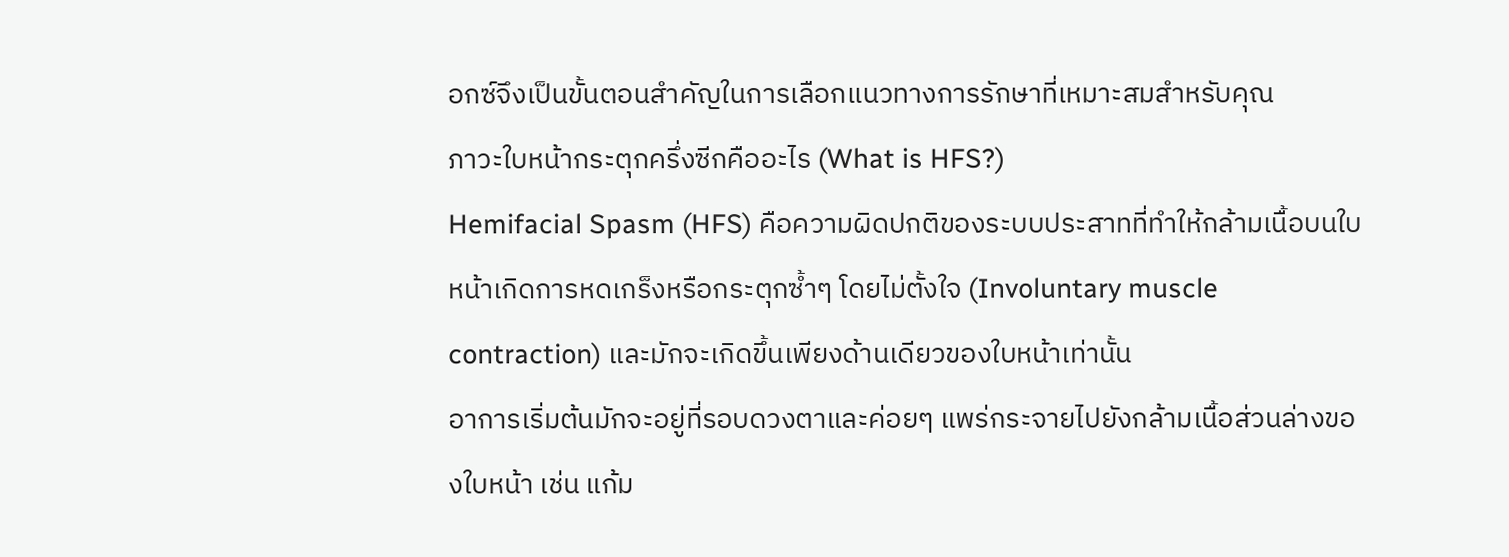อกซ์จึงเป็นขั้นตอนสำคัญในการเลือกแนวทางการรักษาที่เหมาะสมสำหรับคุณ
ภาวะใบหน้ากระตุกครึ่งซีกคืออะไร (What is HFS?)
Hemifacial Spasm (HFS) คือความผิดปกติของระบบประสาทที่ทำให้กล้ามเนื้อบนใบหน้าเกิดการหดเกร็งหรือกระตุกซ้ำๆ โดยไม่ตั้งใจ (Involuntary muscle contraction) และมักจะเกิดขึ้นเพียงด้านเดียวของใบหน้าเท่านั้น
อาการเริ่มต้นมักจะอยู่ที่รอบดวงตาและค่อยๆ แพร่กระจายไปยังกล้ามเนื้อส่วนล่างของใบหน้า เช่น แก้ม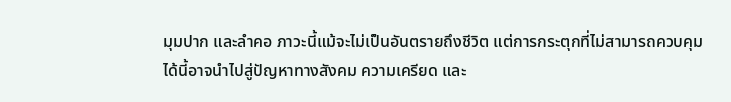มุมปาก และลำคอ ภาวะนี้แม้จะไม่เป็นอันตรายถึงชีวิต แต่การกระตุกที่ไม่สามารถควบคุมได้นี้อาจนำไปสู่ปัญหาทางสังคม ความเครียด และ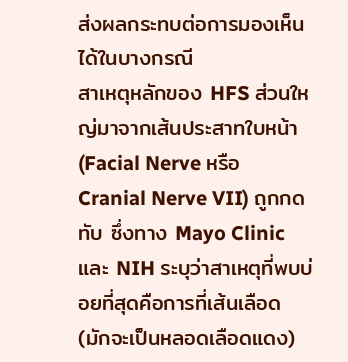ส่งผลกระทบต่อการมองเห็นได้ในบางกรณี
สาเหตุหลักของ HFS ส่วนใหญ่มาจากเส้นประสาทใบหน้า (Facial Nerve หรือ Cranial Nerve VII) ถูกกดทับ ซึ่งทาง Mayo Clinic และ NIH ระบุว่าสาเหตุที่พบบ่อยที่สุดคือการที่เส้นเลือด (มักจะเป็นหลอดเลือดแดง)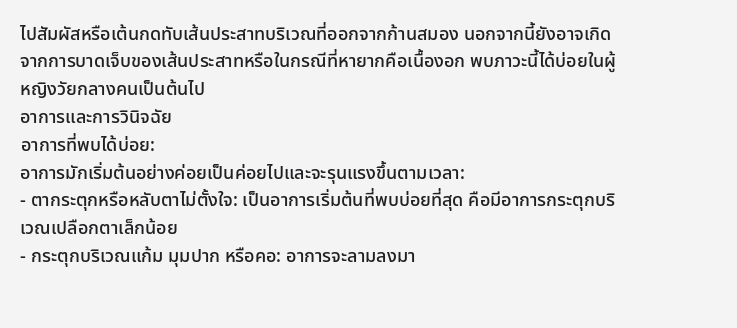ไปสัมผัสหรือเต้นกดทับเส้นประสาทบริเวณที่ออกจากก้านสมอง นอกจากนี้ยังอาจเกิดจากการบาดเจ็บของเส้นประสาทหรือในกรณีที่หายากคือเนื้องอก พบภาวะนี้ได้บ่อยในผู้หญิงวัยกลางคนเป็นต้นไป
อาการและการวินิจฉัย
อาการที่พบได้บ่อย:
อาการมักเริ่มต้นอย่างค่อยเป็นค่อยไปและจะรุนแรงขึ้นตามเวลา:
- ตากระตุกหรือหลับตาไม่ตั้งใจ: เป็นอาการเริ่มต้นที่พบบ่อยที่สุด คือมีอาการกระตุกบริเวณเปลือกตาเล็กน้อย
- กระตุกบริเวณแก้ม มุมปาก หรือคอ: อาการจะลามลงมา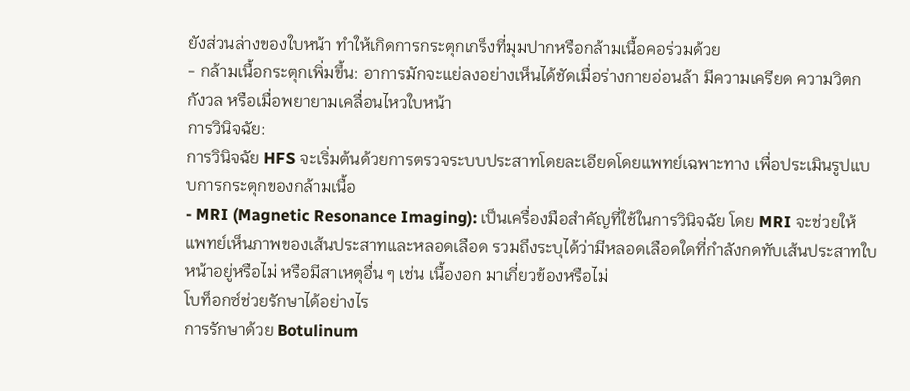ยังส่วนล่างของใบหน้า ทำให้เกิดการกระตุกเกร็งที่มุมปากหรือกล้ามเนื้อคอร่วมด้วย
- กล้ามเนื้อกระตุกเพิ่มขึ้น: อาการมักจะแย่ลงอย่างเห็นได้ชัดเมื่อร่างกายอ่อนล้า มีความเครียด ความวิตกกังวล หรือเมื่อพยายามเคลื่อนไหวใบหน้า
การวินิจฉัย:
การวินิจฉัย HFS จะเริ่มต้นด้วยการตรวจระบบประสาทโดยละเอียดโดยแพทย์เฉพาะทาง เพื่อประเมินรูปแบบการกระตุกของกล้ามเนื้อ
- MRI (Magnetic Resonance Imaging): เป็นเครื่องมือสำคัญที่ใช้ในการวินิจฉัย โดย MRI จะช่วยให้แพทย์เห็นภาพของเส้นประสาทและหลอดเลือด รวมถึงระบุได้ว่ามีหลอดเลือดใดที่กำลังกดทับเส้นประสาทใบหน้าอยู่หรือไม่ หรือมีสาเหตุอื่น ๆ เช่น เนื้องอก มาเกี่ยวข้องหรือไม่
โบท็อกซ์ช่วยรักษาได้อย่างไร
การรักษาด้วย Botulinum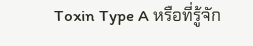Toxin Type A หรือที่รู้จัก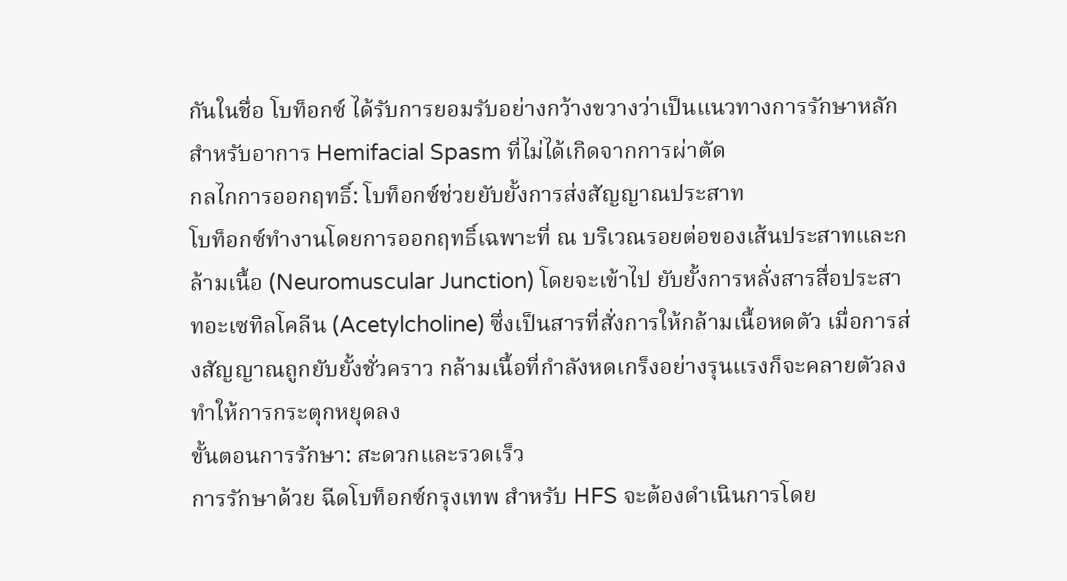กันในชื่อ โบท็อกซ์ ได้รับการยอมรับอย่างกว้างขวางว่าเป็นแนวทางการรักษาหลักสำหรับอาการ Hemifacial Spasm ที่ไม่ได้เกิดจากการผ่าตัด
กลไกการออกฤทธิ์: โบท็อกซ์ช่วยยับยั้งการส่งสัญญาณประสาท
โบท็อกซ์ทำงานโดยการออกฤทธิ์เฉพาะที่ ณ บริเวณรอยต่อของเส้นประสาทและกล้ามเนื้อ (Neuromuscular Junction) โดยจะเข้าไป ยับยั้งการหลั่งสารสื่อประสาทอะเซทิลโคลีน (Acetylcholine) ซึ่งเป็นสารที่สั่งการให้กล้ามเนื้อหดตัว เมื่อการส่งสัญญาณถูกยับยั้งชั่วคราว กล้ามเนื้อที่กำลังหดเกร็งอย่างรุนแรงก็จะคลายตัวลง ทำให้การกระตุกหยุดลง
ขั้นตอนการรักษา: สะดวกและรวดเร็ว
การรักษาด้วย ฉีดโบท็อกซ์กรุงเทพ สำหรับ HFS จะต้องดำเนินการโดย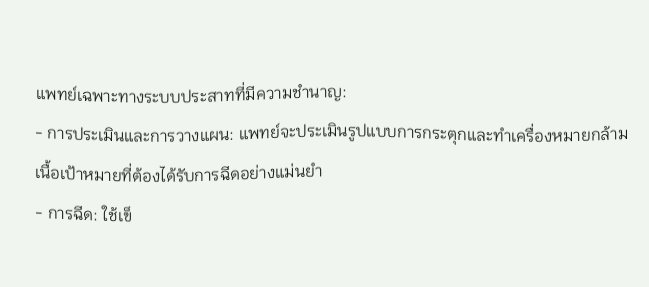แพทย์เฉพาะทางระบบประสาทที่มีความชำนาญ:
- การประเมินและการวางแผน: แพทย์จะประเมินรูปแบบการกระตุกและทำเครื่องหมายกล้ามเนื้อเป้าหมายที่ต้องได้รับการฉีดอย่างแม่นยำ
- การฉีด: ใช้เข็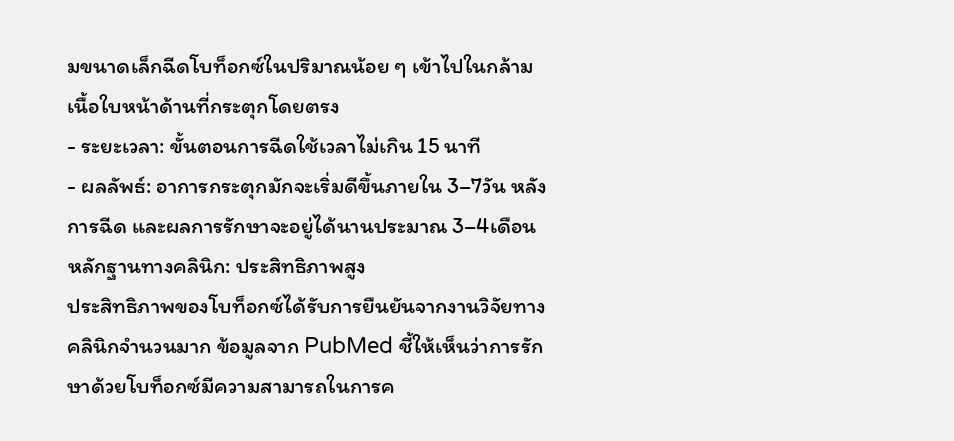มขนาดเล็กฉีดโบท็อกซ์ในปริมาณน้อย ๆ เข้าไปในกล้ามเนื้อใบหน้าด้านที่กระตุกโดยตรง
- ระยะเวลา: ขั้นตอนการฉีดใช้เวลาไม่เกิน 15 นาที
- ผลลัพธ์: อาการกระตุกมักจะเริ่มดีขึ้นภายใน 3–7วัน หลังการฉีด และผลการรักษาจะอยู่ได้นานประมาณ 3–4เดือน
หลักฐานทางคลินิก: ประสิทธิภาพสูง
ประสิทธิภาพของโบท็อกซ์ได้รับการยืนยันจากงานวิจัยทางคลินิกจำนวนมาก ข้อมูลจาก PubMed ชี้ให้เห็นว่าการรักษาด้วยโบท็อกซ์มีความสามารถในการค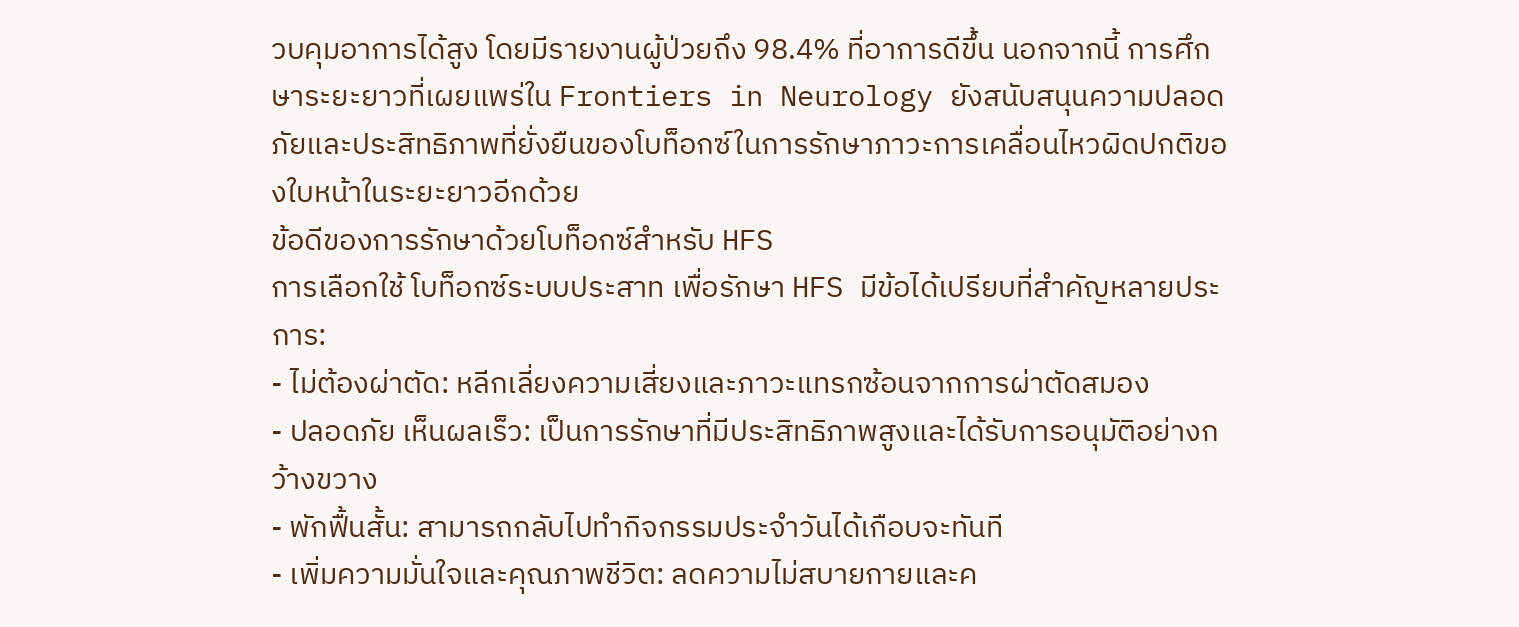วบคุมอาการได้สูง โดยมีรายงานผู้ป่วยถึง 98.4% ที่อาการดีขึ้น นอกจากนี้ การศึกษาระยะยาวที่เผยแพร่ใน Frontiers in Neurology ยังสนับสนุนความปลอดภัยและประสิทธิภาพที่ยั่งยืนของโบท็อกซ์ในการรักษาภาวะการเคลื่อนไหวผิดปกติของใบหน้าในระยะยาวอีกด้วย
ข้อดีของการรักษาด้วยโบท็อกซ์สำหรับ HFS
การเลือกใช้ โบท็อกซ์ระบบประสาท เพื่อรักษา HFS มีข้อได้เปรียบที่สำคัญหลายประการ:
- ไม่ต้องผ่าตัด: หลีกเลี่ยงความเสี่ยงและภาวะแทรกซ้อนจากการผ่าตัดสมอง
- ปลอดภัย เห็นผลเร็ว: เป็นการรักษาที่มีประสิทธิภาพสูงและได้รับการอนุมัติอย่างกว้างขวาง
- พักฟื้นสั้น: สามารถกลับไปทำกิจกรรมประจำวันได้เกือบจะทันที
- เพิ่มความมั่นใจและคุณภาพชีวิต: ลดความไม่สบายกายและค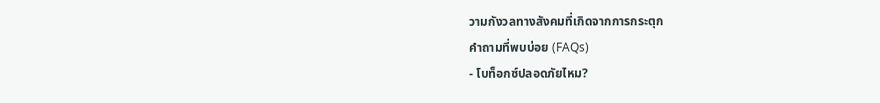วามกังวลทางสังคมที่เกิดจากการกระตุก
คำถามที่พบบ่อย (FAQs)
- โบท็อกซ์ปลอดภัยไหม?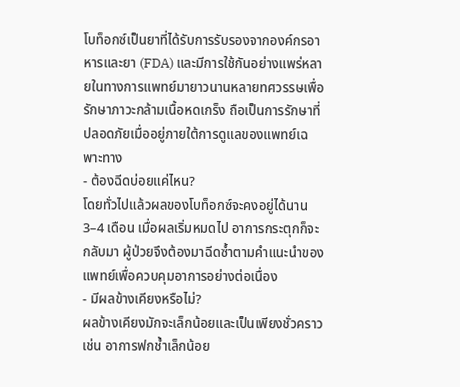โบท็อกซ์เป็นยาที่ได้รับการรับรองจากองค์กรอาหารและยา (FDA) และมีการใช้กันอย่างแพร่หลายในทางการแพทย์มายาวนานหลายทศวรรษเพื่อรักษาภาวะกล้ามเนื้อหดเกร็ง ถือเป็นการรักษาที่ปลอดภัยเมื่ออยู่ภายใต้การดูแลของแพทย์เฉพาะทาง
- ต้องฉีดบ่อยแค่ไหน?
โดยทั่วไปแล้วผลของโบท็อกซ์จะคงอยู่ได้นาน 3–4 เดือน เมื่อผลเริ่มหมดไป อาการกระตุกก็จะกลับมา ผู้ป่วยจึงต้องมาฉีดซ้ำตามคำแนะนำของแพทย์เพื่อควบคุมอาการอย่างต่อเนื่อง
- มีผลข้างเคียงหรือไม่?
ผลข้างเคียงมักจะเล็กน้อยและเป็นเพียงชั่วคราว เช่น อาการฟกช้ำเล็กน้อย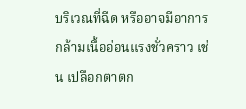บริเวณที่ฉีด หรืออาจมีอาการกล้ามเนื้ออ่อนแรงชั่วคราว เช่น เปลือกตาตก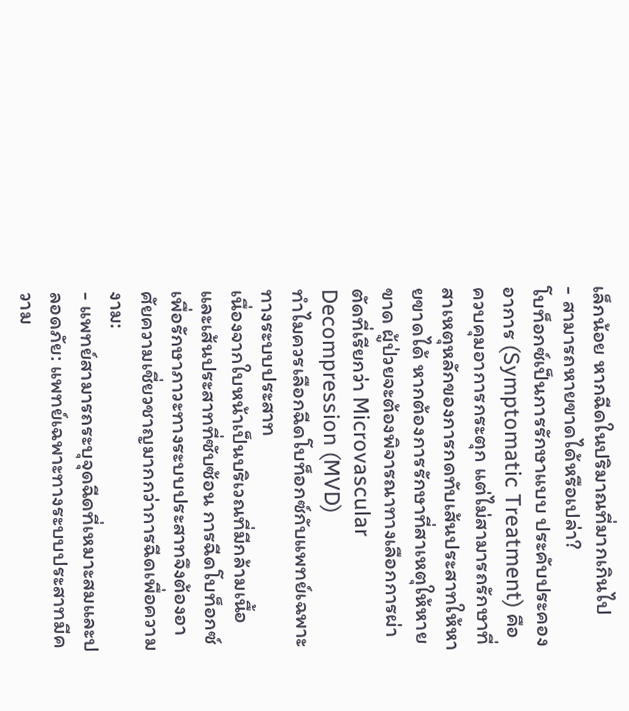เล็กน้อย หากฉีดในปริมาณที่มากเกินไป
- สามารถหายขาดได้หรือเปล่า?
โบท็อกซ์เป็นการรักษาแบบ ประคับประคองอาการ (Symptomatic Treatment) คือควบคุมอาการกระตุก แต่ไม่สามารถรักษาที่สาเหตุหลักของการกดทับเส้นประสาทให้หายขาดได้ หากต้องการรักษาที่สาเหตุให้หายขาด ผู้ป่วยจะต้องพิจารณาทางเลือกการผ่าตัดที่เรียกว่า Microvascular Decompression (MVD)
ทำไมควรเลือกฉีดโบท็อกซ์กับแพทย์เฉพาะทางระบบประสาท
เนื่องจากใบหน้าเป็นบริเวณที่มีกล้ามเนื้อและเส้นประสาทที่ซับซ้อน การฉีดโบท็อกซ์เพื่อรักษาภาวะทางระบบประสาทจึงต้องอาศัยความเชี่ยวชาญมากกว่าการฉีดเพื่อความงาม:
- แพทย์สามารถระบุจุดฉีดที่เหมาะสมและปลอดภัย: แพทย์เฉพาะทางระบบประสาทมีความ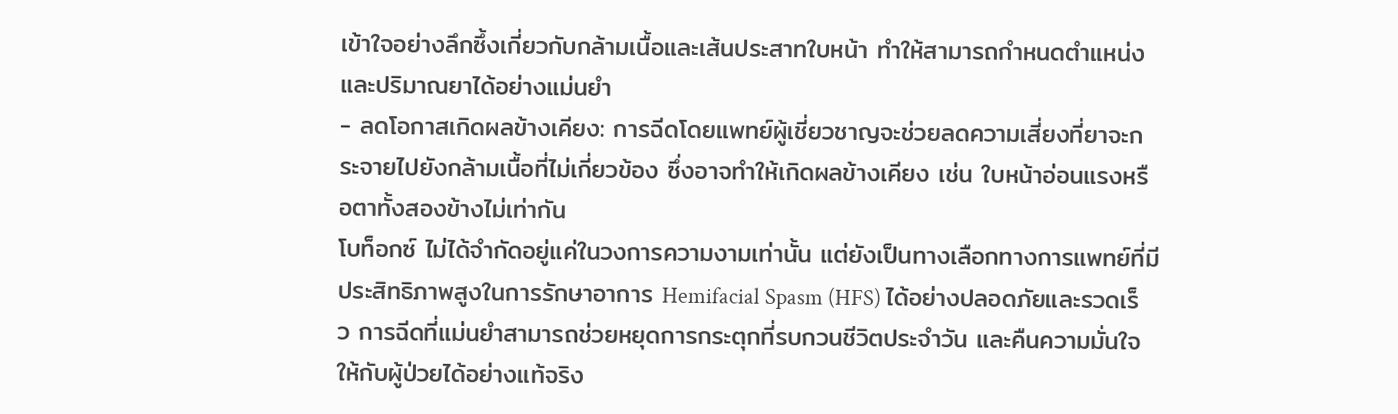เข้าใจอย่างลึกซึ้งเกี่ยวกับกล้ามเนื้อและเส้นประสาทใบหน้า ทำให้สามารถกำหนดตำแหน่งและปริมาณยาได้อย่างแม่นยำ
- ลดโอกาสเกิดผลข้างเคียง: การฉีดโดยแพทย์ผู้เชี่ยวชาญจะช่วยลดความเสี่ยงที่ยาจะกระจายไปยังกล้ามเนื้อที่ไม่เกี่ยวข้อง ซึ่งอาจทำให้เกิดผลข้างเคียง เช่น ใบหน้าอ่อนแรงหรือตาทั้งสองข้างไม่เท่ากัน
โบท็อกซ์ ไม่ได้จำกัดอยู่แค่ในวงการความงามเท่านั้น แต่ยังเป็นทางเลือกทางการแพทย์ที่มีประสิทธิภาพสูงในการรักษาอาการ Hemifacial Spasm (HFS) ได้อย่างปลอดภัยและรวดเร็ว การฉีดที่แม่นยำสามารถช่วยหยุดการกระตุกที่รบกวนชีวิตประจำวัน และคืนความมั่นใจให้กับผู้ป่วยได้อย่างแท้จริง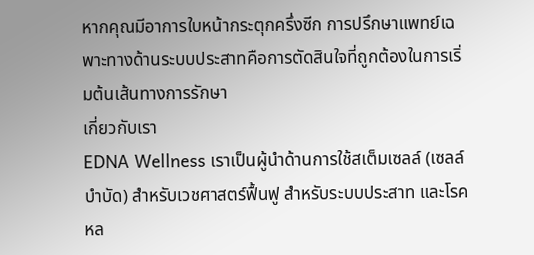หากคุณมีอาการใบหน้ากระตุกครึ่งซีก การปรึกษาแพทย์เฉพาะทางด้านระบบประสาทคือการตัดสินใจที่ถูกต้องในการเริ่มต้นเส้นทางการรักษา
เกี่ยวกับเรา
EDNA Wellness เราเป็นผู้นำด้านการใช้สเต็มเซลล์ (เซลล์บำบัด) สำหรับเวชศาสตร์ฟื้นฟู สำหรับระบบประสาท และโรคหล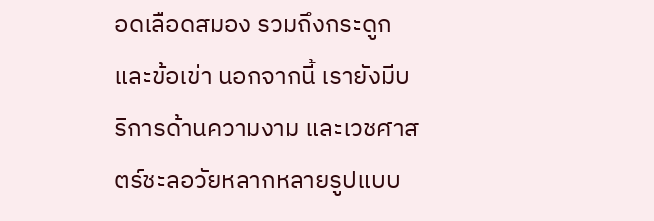อดเลือดสมอง รวมถึงกระดูก และข้อเข่า นอกจากนี้ เรายังมีบริการด้านความงาม และเวชศาสตร์ชะลอวัยหลากหลายรูปแบบ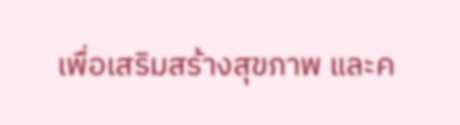เพื่อเสริมสร้างสุขภาพ และค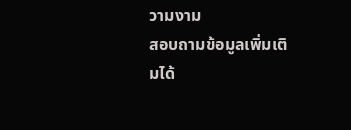วามงาม
สอบถามข้อมูลเพิ่มเติมได้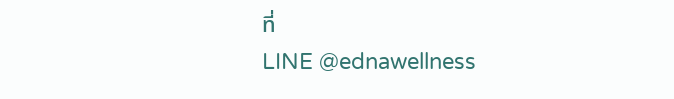ที่
LINE @ednawellness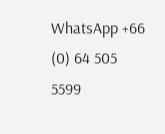WhatsApp +66 (0) 64 505 5599